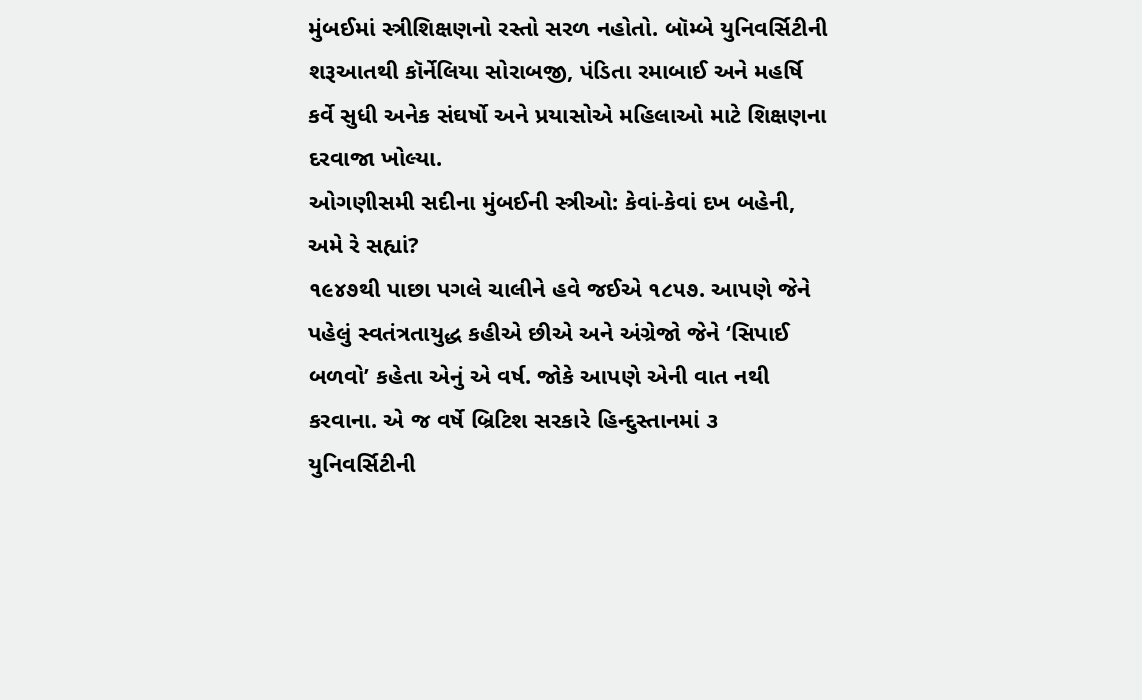મુંબઈમાં સ્ત્રીશિક્ષણનો રસ્તો સરળ નહોતો. બૉમ્બે યુનિવર્સિટીની શરૂઆતથી કૉર્નેલિયા સોરાબજી, પંડિતા રમાબાઈ અને મહર્ષિ કર્વે સુધી અનેક સંઘર્ષો અને પ્રયાસોએ મહિલાઓ માટે શિક્ષણના દરવાજા ખોલ્યા.
ઓગણીસમી સદીના મુંબઈની સ્ત્રીઓ: કેવાં-કેવાં દખ બહેની, અમે રે સહ્યાં?
૧૯૪૭થી પાછા પગલે ચાલીને હવે જઈએ ૧૮૫૭. આપણે જેને પહેલું સ્વતંત્રતાયુદ્ધ કહીએ છીએ અને અંગ્રેજો જેને ‘સિપાઈ બળવો’ કહેતા એનું એ વર્ષ. જોકે આપણે એની વાત નથી કરવાના. એ જ વર્ષે બ્રિટિશ સરકારે હિન્દુસ્તાનમાં ૩ યુનિવર્સિટીની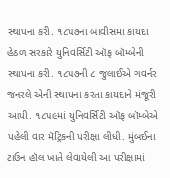સ્થાપના કરી. ૧૮૫૭ના બાવીસમા કાયદા હેઠળ સરકારે યુનિવર્સિટી ઑફ બૉમ્બેની સ્થાપના કરી. ૧૮૫૭ની ૮ જુલાઈએ ગવર્નર જનરલે એની સ્થાપના કરતા કાયદાને મંજૂરી આપી. ૧૮૫૯માં યુનિવર્સિટી ઑફ બૉમ્બેએ પહેલી વાર મૅટ્રિકની પરીક્ષા લીધી. મુંબઈના ટાઉન હૉલ ખાતે લેવાયેલી આ પરીક્ષામાં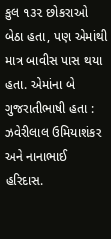કુલ ૧૩૨ છોકરાઓ બેઠા હતા, પણ એમાંથી માત્ર બાવીસ પાસ થયા હતા. એમાંના બે ગુજરાતીભાષી હતા : ઝવેરીલાલ ઉમિયાશંકર અને નાનાભાઈ હરિદાસ.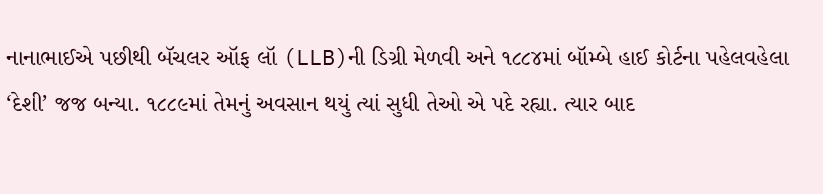નાનાભાઈએ પછીથી બૅચલર ઑફ લૉ (LLB)ની ડિગ્રી મેળવી અને ૧૮૮૪માં બૉમ્બે હાઈ કોર્ટના પહેલવહેલા ‘દેશી’ જજ બન્યા. ૧૮૮૯માં તેમનું અવસાન થયું ત્યાં સુધી તેઓ એ પદે રહ્યા. ત્યાર બાદ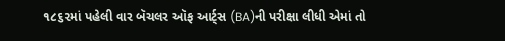૧૮૬૨માં પહેલી વાર બૅચલર ઑફ આર્ટ્સ (BA)ની પરીક્ષા લીધી એમાં તો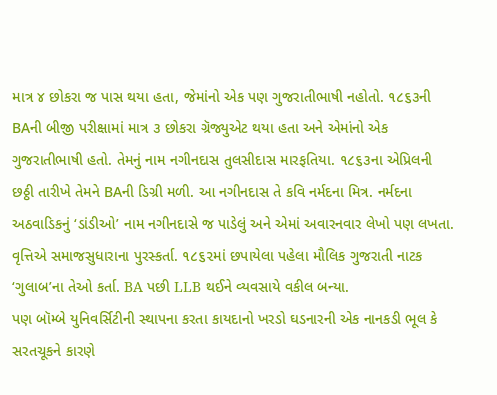માત્ર ૪ છોકરા જ પાસ થયા હતા, જેમાંનો એક પણ ગુજરાતીભાષી નહોતો. ૧૮૬૩ની BAની બીજી પરીક્ષામાં માત્ર ૩ છોકરા ગ્રૅજ્યુએટ થયા હતા અને એમાંનો એક ગુજરાતીભાષી હતો. તેમનું નામ નગીનદાસ તુલસીદાસ મારફતિયા. ૧૮૬૩ના એપ્રિલની છઠ્ઠી તારીખે તેમને BAની ડિગ્રી મળી. આ નગીનદાસ તે કવિ નર્મદના મિત્ર. નર્મદના અઠવાડિકનું ‘ડાંડીઓ’ નામ નગીનદાસે જ પાડેલું અને એમાં અવારનવાર લેખો પણ લખતા. વૃત્તિએ સમાજસુધારાના પુરસ્કર્તા. ૧૮૬૨માં છપાયેલા પહેલા મૌલિક ગુજરાતી નાટક ‘ગુલાબ’ના તેઓ કર્તા. BA પછી LLB થઈને વ્યવસાયે વકીલ બન્યા.
પણ બૉમ્બે યુનિવર્સિટીની સ્થાપના કરતા કાયદાનો ખરડો ઘડનારની એક નાનકડી ભૂલ કે સરતચૂકને કારણે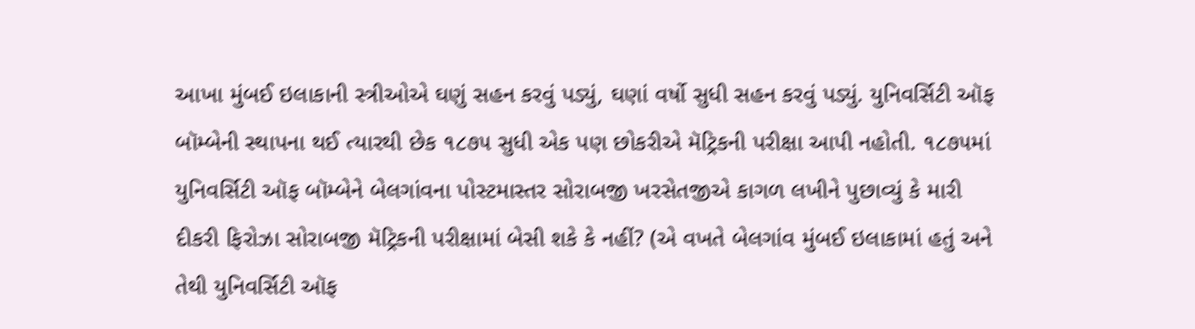આખા મુંબઈ ઇલાકાની સ્ત્રીઓએ ઘણું સહન કરવું પડ્યું, ઘણાં વર્ષો સુધી સહન કરવું પડ્યું. યુનિવર્સિટી ઑફ બૉમ્બેની સ્થાપના થઈ ત્યારથી છેક ૧૮૭૫ સુધી એક પણ છોકરીએ મૅટ્રિકની પરીક્ષા આપી નહોતી. ૧૮૭૫માં યુનિવર્સિટી ઑફ બૉમ્બેને બેલગાંવના પોસ્ટમાસ્તર સોરાબજી ખરસેતજીએ કાગળ લખીને પુછાવ્યું કે મારી દીકરી ફિરોઝા સોરાબજી મૅટ્રિકની પરીક્ષામાં બેસી શકે કે નહીં? (એ વખતે બેલગાંવ મુંબઈ ઇલાકામાં હતું અને તેથી યુનિવર્સિટી ઑફ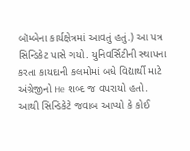બૉમ્બેના કાર્યક્ષેત્રમાં આવતું હતું.) આ પત્ર સિન્ડિકેટ પાસે ગયો. યુનિવર્સિટીની સ્થાપના કરતા કાયદાની કલમોમાં બધે વિદ્યાર્થી માટે અંગ્રેજીનો He શબ્દ જ વપરાયો હતો. આથી સિન્ડિકેટે જવાબ આપ્યો કે કોઈ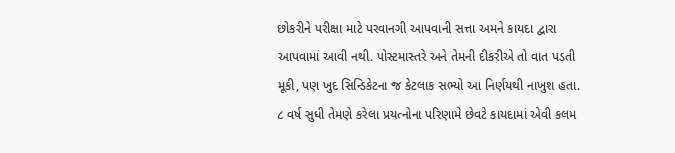છોકરીને પરીક્ષા માટે પરવાનગી આપવાની સત્તા અમને કાયદા દ્વારા આપવામાં આવી નથી. પોસ્ટમાસ્તરે અને તેમની દીકરીએ તો વાત પડતી મૂકી, પણ ખુદ સિન્ડિકેટના જ કેટલાક સભ્યો આ નિર્ણયથી નાખુશ હતા. ૮ વર્ષ સુધી તેમણે કરેલા પ્રયત્નોના પરિણામે છેવટે કાયદામાં એવી કલમ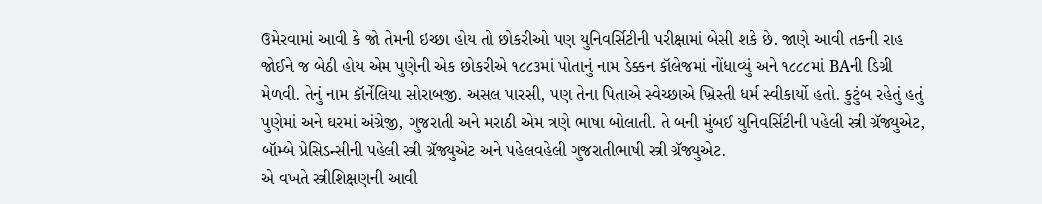ઉમેરવામાં આવી કે જો તેમની ઇચ્છા હોય તો છોકરીઓ પણ યુનિવર્સિટીની પરીક્ષામાં બેસી શકે છે. જાણે આવી તકની રાહ જોઈને જ બેઠી હોય એમ પુણેની એક છોકરીએ ૧૮૮૩માં પોતાનું નામ ડેક્કન કૉલેજમાં નોંધાવ્યું અને ૧૮૮૮માં BAની ડિગ્રી મેળવી. તેનું નામ કૉર્નેલિયા સોરાબજી. અસલ પારસી, પણ તેના પિતાએ સ્વેચ્છાએ ખ્રિસ્તી ધર્મ સ્વીકાર્યો હતો. કુટુંબ રહેતું હતું પુણેમાં અને ઘરમાં અંગ્રેજી, ગુજરાતી અને મરાઠી એમ ત્રણે ભાષા બોલાતી. તે બની મુંબઈ યુનિવર્સિટીની પહેલી સ્ત્રી ગ્રૅજ્યુએટ, બૉમ્બે પ્રેસિડન્સીની પહેલી સ્ત્રી ગ્રૅજ્યુએટ અને પહેલવહેલી ગુજરાતીભાષી સ્ત્રી ગ્રૅજ્યુએટ.
એ વખતે સ્ત્રીશિક્ષણની આવી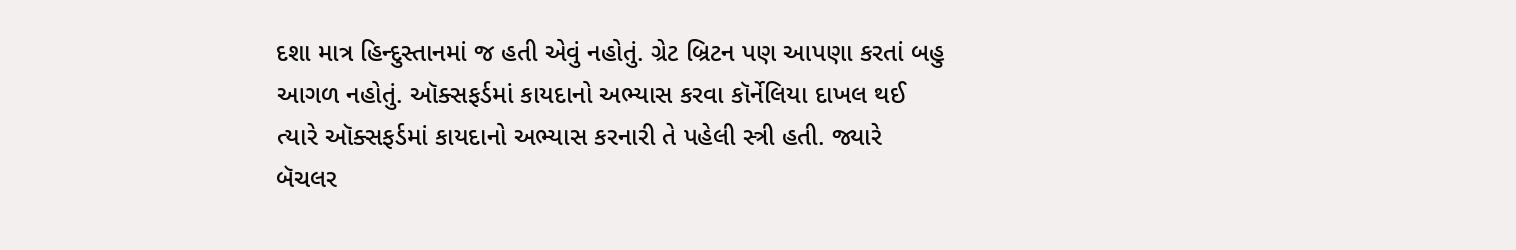દશા માત્ર હિન્દુસ્તાનમાં જ હતી એવું નહોતું. ગ્રેટ બ્રિટન પણ આપણા કરતાં બહુ આગળ નહોતું. ઑક્સફર્ડમાં કાયદાનો અભ્યાસ કરવા કૉર્નેલિયા દાખલ થઈ ત્યારે ઑક્સફર્ડમાં કાયદાનો અભ્યાસ કરનારી તે પહેલી સ્ત્રી હતી. જ્યારે બૅચલર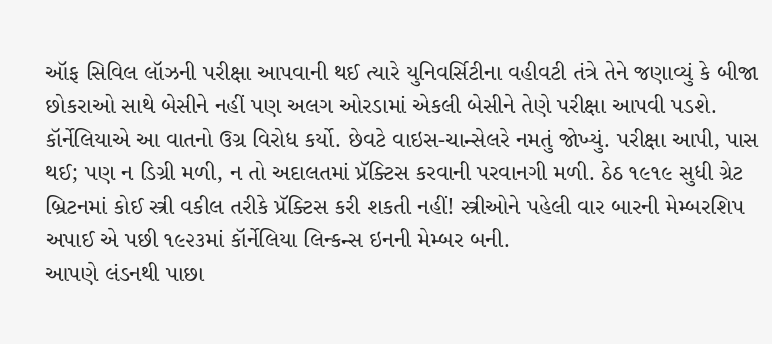ઑફ સિવિલ લૉઝની પરીક્ષા આપવાની થઈ ત્યારે યુનિવર્સિટીના વહીવટી તંત્રે તેને જણાવ્યું કે બીજા છોકરાઓ સાથે બેસીને નહીં પણ અલગ ઓરડામાં એકલી બેસીને તેણે પરીક્ષા આપવી પડશે. કૉર્નેલિયાએ આ વાતનો ઉગ્ર વિરોધ કર્યો. છેવટે વાઇસ-ચાન્સેલરે નમતું જોખ્યું. પરીક્ષા આપી, પાસ થઈ; પણ ન ડિગ્રી મળી, ન તો અદાલતમાં પ્રૅક્ટિસ કરવાની પરવાનગી મળી. ઠેઠ ૧૯૧૯ સુધી ગ્રેટ બ્રિટનમાં કોઈ સ્ત્રી વકીલ તરીકે પ્રૅક્ટિસ કરી શકતી નહીં! સ્ત્રીઓને પહેલી વાર બારની મેમ્બરશિપ અપાઈ એ પછી ૧૯૨૩માં કૉર્નેલિયા લિન્કન્સ ઇનની મેમ્બર બની.
આપણે લંડનથી પાછા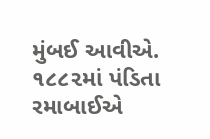મુંબઈ આવીએ. ૧૮૮૨માં પંડિતા રમાબાઈએ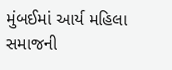મુંબઈમાં આર્ય મહિલા સમાજની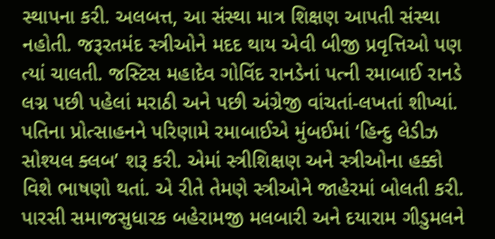સ્થાપના કરી. અલબત્ત, આ સંસ્થા માત્ર શિક્ષણ આપતી સંસ્થા નહોતી. જરૂરતમંદ સ્ત્રીઓને મદદ થાય એવી બીજી પ્રવૃત્તિઓ પણ ત્યાં ચાલતી. જસ્ટિસ મહાદેવ ગોવિંદ રાનડેનાં પત્ની રમાબાઈ રાનડે લગ્ન પછી પહેલાં મરાઠી અને પછી અંગ્રેજી વાંચતાં-લખતાં શીખ્યાં. પતિના પ્રોત્સાહનને પરિણામે રમાબાઈએ મુંબઈમાં ‘હિન્દુ લેડીઝ સોશ્યલ ક્લબ’ શરૂ કરી. એમાં સ્ત્રીશિક્ષણ અને સ્ત્રીઓના હક્કો વિશે ભાષણો થતાં. એ રીતે તેમણે સ્ત્રીઓને જાહેરમાં બોલતી કરી. પારસી સમાજસુધારક બહેરામજી મલબારી અને દયારામ ગીડુમલને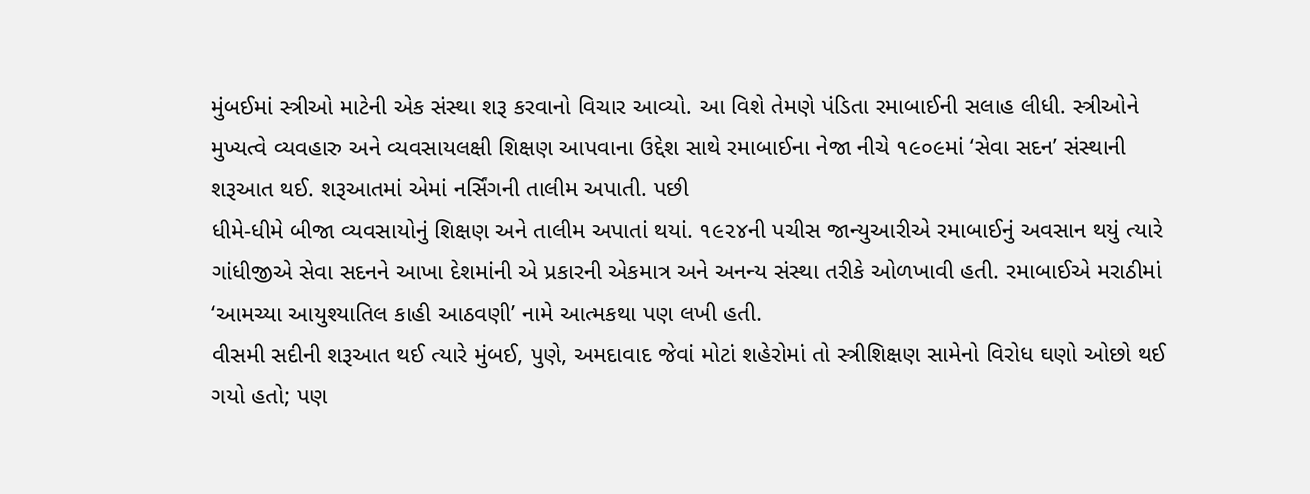મુંબઈમાં સ્ત્રીઓ માટેની એક સંસ્થા શરૂ કરવાનો વિચાર આવ્યો. આ વિશે તેમણે પંડિતા રમાબાઈની સલાહ લીધી. સ્ત્રીઓને મુખ્યત્વે વ્યવહારુ અને વ્યવસાયલક્ષી શિક્ષણ આપવાના ઉદ્દેશ સાથે રમાબાઈના નેજા નીચે ૧૯૦૯માં ‘સેવા સદન’ સંસ્થાની શરૂઆત થઈ. શરૂઆતમાં એમાં નર્સિંગની તાલીમ અપાતી. પછી
ધીમે-ધીમે બીજા વ્યવસાયોનું શિક્ષણ અને તાલીમ અપાતાં થયાં. ૧૯૨૪ની પચીસ જાન્યુઆરીએ રમાબાઈનું અવસાન થયું ત્યારે ગાંધીજીએ સેવા સદનને આખા દેશમાંની એ પ્રકારની એકમાત્ર અને અનન્ય સંસ્થા તરીકે ઓળખાવી હતી. રમાબાઈએ મરાઠીમાં ‘આમચ્યા આયુશ્યાતિલ કાહી આઠવણી’ નામે આત્મકથા પણ લખી હતી.
વીસમી સદીની શરૂઆત થઈ ત્યારે મુંબઈ, પુણે, અમદાવાદ જેવાં મોટાં શહેરોમાં તો સ્ત્રીશિક્ષણ સામેનો વિરોધ ઘણો ઓછો થઈ ગયો હતો; પણ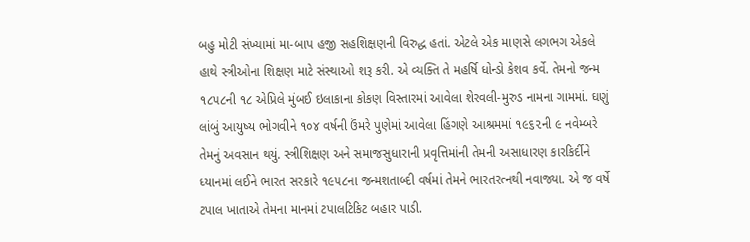બહુ મોટી સંખ્યામાં મા-બાપ હજી સહશિક્ષણની વિરુદ્ધ હતાં. એટલે એક માણસે લગભગ એકલે હાથે સ્ત્રીઓના શિક્ષણ માટે સંસ્થાઓ શરૂ કરી. એ વ્યક્તિ તે મહર્ષિ ધોન્ડો કેશવ કર્વે. તેમનો જન્મ ૧૮૫૮ની ૧૮ એપ્રિલે મુંબઈ ઇલાકાના કોકણ વિસ્તારમાં આવેલા શેરવલી-મુરુડ નામના ગામમાં. ઘણું લાંબું આયુષ્ય ભોગવીને ૧૦૪ વર્ષની ઉંમરે પુણેમાં આવેલા હિંગણે આશ્રમમાં ૧૯૬૨ની ૯ નવેમ્બરે તેમનું અવસાન થયું. સ્ત્રીશિક્ષણ અને સમાજસુધારાની પ્રવૃત્તિમાંની તેમની અસાધારણ કારકિર્દીને ધ્યાનમાં લઈને ભારત સરકારે ૧૯૫૮ના જન્મશતાબ્દી વર્ષમાં તેમને ભારતરત્નથી નવાજ્યા. એ જ વર્ષે ટપાલ ખાતાએ તેમના માનમાં ટપાલટિકિટ બહાર પાડી.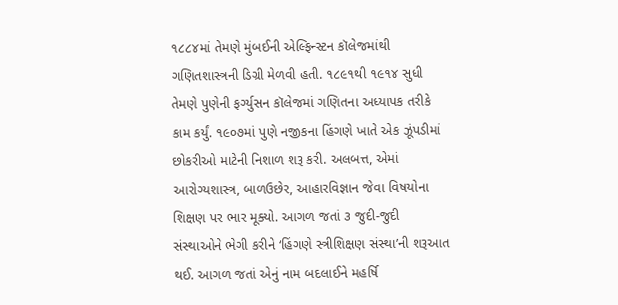૧૮૮૪માં તેમણે મુંબઈની એલ્ફિન્સ્ટન કૉલેજમાંથી ગણિતશાસ્ત્રની ડિગ્રી મેળવી હતી. ૧૮૯૧થી ૧૯૧૪ સુધી તેમણે પુણેની ફર્ગ્યુસન કૉલેજમાં ગણિતના અધ્યાપક તરીકે કામ કર્યું. ૧૯૦૭માં પુણે નજીકના હિંગણે ખાતે એક ઝૂંપડીમાં છોકરીઓ માટેની નિશાળ શરૂ કરી. અલબત્ત, એમાં આરોગ્યશાસ્ત્ર, બાળઉછેર, આહારવિજ્ઞાન જેવા વિષયોના શિક્ષણ પર ભાર મૂક્યો. આગળ જતાં ૩ જુદી-જુદી સંસ્થાઓને ભેગી કરીને ‘હિંગણે સ્ત્રીશિક્ષણ સંસ્થા’ની શરૂઆત થઈ. આગળ જતાં એનું નામ બદલાઈને મહર્ષિ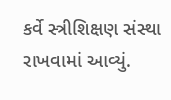કર્વે સ્ત્રીશિક્ષણ સંસ્થા રાખવામાં આવ્યું.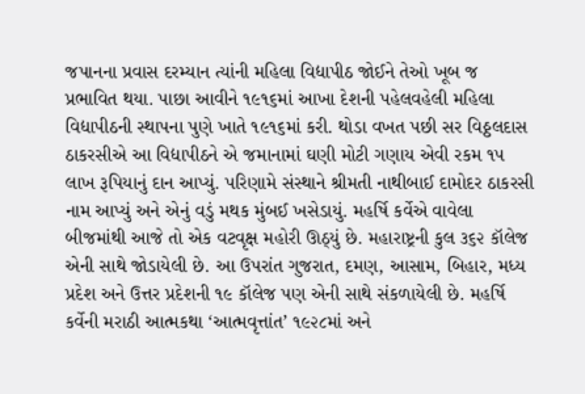જપાનના પ્રવાસ દરમ્યાન ત્યાંની મહિલા વિદ્યાપીઠ જોઈને તેઓ ખૂબ જ પ્રભાવિત થયા. પાછા આવીને ૧૯૧૬માં આખા દેશની પહેલવહેલી મહિલા વિદ્યાપીઠની સ્થાપના પુણે ખાતે ૧૯૧૬માં કરી. થોડા વખત પછી સર વિઠ્ઠલદાસ ઠાકરસીએ આ વિદ્યાપીઠને એ જમાનામાં ઘણી મોટી ગણાય એવી રકમ ૧૫ લાખ રૂપિયાનું દાન આપ્યું. પરિણામે સંસ્થાને શ્રીમતી નાથીબાઈ દામોદર ઠાકરસી નામ આપ્યું અને એનું વડું મથક મુંબઈ ખસેડાયું. મહર્ષિ કર્વેએ વાવેલા બીજમાંથી આજે તો એક વટવૃક્ષ મહોરી ઊઠ્યું છે. મહારાષ્ટ્રની કુલ ૩૬૨ કૉલેજ એની સાથે જોડાયેલી છે. આ ઉપરાંત ગુજરાત, દમણ, આસામ, બિહાર, મધ્ય પ્રદેશ અને ઉત્તર પ્રદેશની ૧૯ કૉલેજ પણ એની સાથે સંકળાયેલી છે. મહર્ષિ કર્વેની મરાઠી આત્મકથા ‘આત્મવૃત્તાંત’ ૧૯૨૮માં અને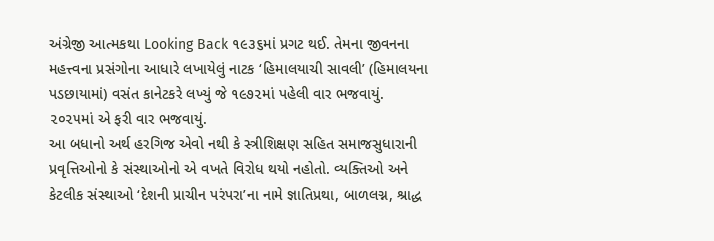અંગ્રેજી આત્મકથા Looking Back ૧૯૩૬માં પ્રગટ થઈ. તેમના જીવનના મહત્ત્વના પ્રસંગોના આધારે લખાયેલું નાટક ‘હિમાલયાચી સાવલી’ (હિમાલયના પડછાયામાં) વસંત કાનેટકરે લખ્યું જે ૧૯૭૨માં પહેલી વાર ભજવાયું. ૨૦૨૫માં એ ફરી વાર ભજવાયું.
આ બધાનો અર્થ હરગિજ એવો નથી કે સ્ત્રીશિક્ષણ સહિત સમાજસુધારાની પ્રવૃત્તિઓનો કે સંસ્થાઓનો એ વખતે વિરોધ થયો નહોતો. વ્યક્તિઓ અને કેટલીક સંસ્થાઓ ‘દેશની પ્રાચીન પરંપરા’ના નામે જ્ઞાતિપ્રથા, બાળલગ્ન, શ્રાદ્ધ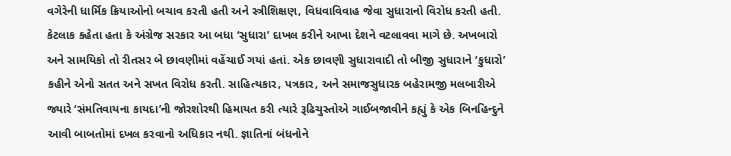વગેરેની ધાર્મિક ક્રિયાઓનો બચાવ કરતી હતી અને સ્ત્રીશિક્ષણ, વિધવાવિવાહ જેવા સુધારાનો વિરોધ કરતી હતી. કેટલાક કહેતા હતા કે અંગ્રેજ સરકાર આ બધા ‘સુધારા’ દાખલ કરીને આખા દેશને વટલાવવા માગે છે. અખબારો અને સામયિકો તો રીતસર બે છાવણીમાં વહેંચાઈ ગયાં હતાં. એક છાવણી સુધારાવાદી તો બીજી સુધારાને ‘કુધારો’ કહીને એનો સતત અને સખત વિરોધ કરતી. સાહિત્યકાર, પત્રકાર, અને સમાજસુધારક બહેરામજી મલબારીએ જ્યારે ‘સંમતિવાયના કાયદા’ની જોરશોરથી હિમાયત કરી ત્યારે રૂઢિચુસ્તોએ ગાઈબજાવીને કહ્યું કે એક બિનહિન્દુને આવી બાબતોમાં દખલ કરવાનો અધિકાર નથી. જ્ઞાતિનાં બંધનોને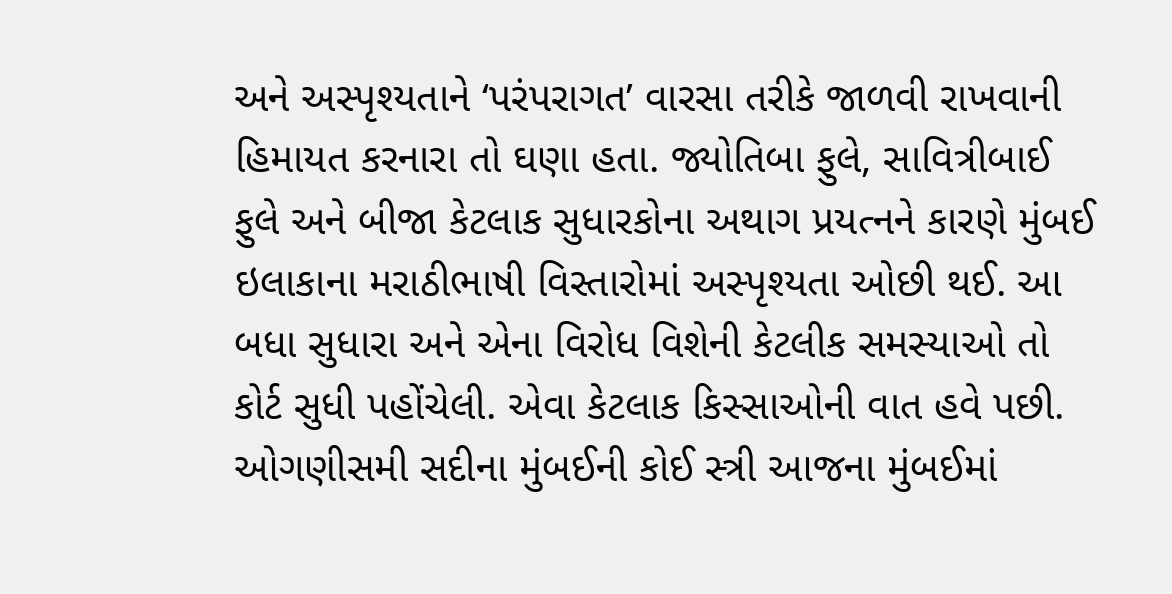અને અસ્પૃશ્યતાને ‘પરંપરાગત’ વારસા તરીકે જાળવી રાખવાની હિમાયત કરનારા તો ઘણા હતા. જ્યોતિબા ફુલે, સાવિત્રીબાઈ ફુલે અને બીજા કેટલાક સુધારકોના અથાગ પ્રયત્નને કારણે મુંબઈ ઇલાકાના મરાઠીભાષી વિસ્તારોમાં અસ્પૃશ્યતા ઓછી થઈ. આ બધા સુધારા અને એના વિરોધ વિશેની કેટલીક સમસ્યાઓ તો કોર્ટ સુધી પહોંચેલી. એવા કેટલાક કિસ્સાઓની વાત હવે પછી. ઓગણીસમી સદીના મુંબઈની કોઈ સ્ત્રી આજના મુંબઈમાં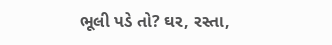ભૂલી પડે તો? ઘર, રસ્તા,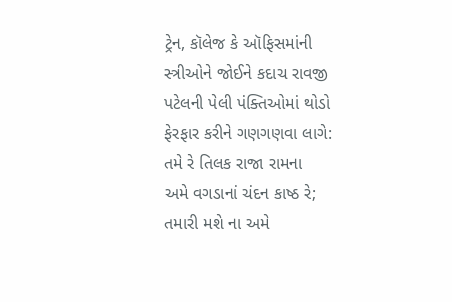ટ્રેન, કૉલેજ કે ઑફિસમાંની સ્ત્રીઓને જોઈને કદાચ રાવજી પટેલની પેલી પંક્તિઓમાં થોડો ફેરફાર કરીને ગણગણવા લાગે:
તમે રે તિલક રાજા રામના
અમે વગડાનાં ચંદન કાષ્ઠ રે;
તમારી મશે ના અમે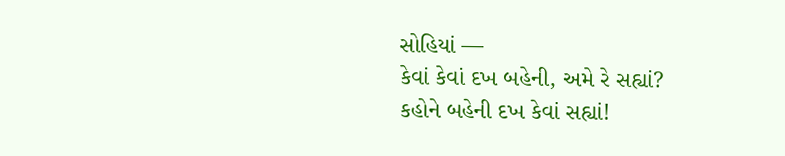સોહિયાં —
કેવાં કેવાં દખ બહેની, અમે રે સહ્યાં?
કહોને બહેની દખ કેવાં સહ્યાં!